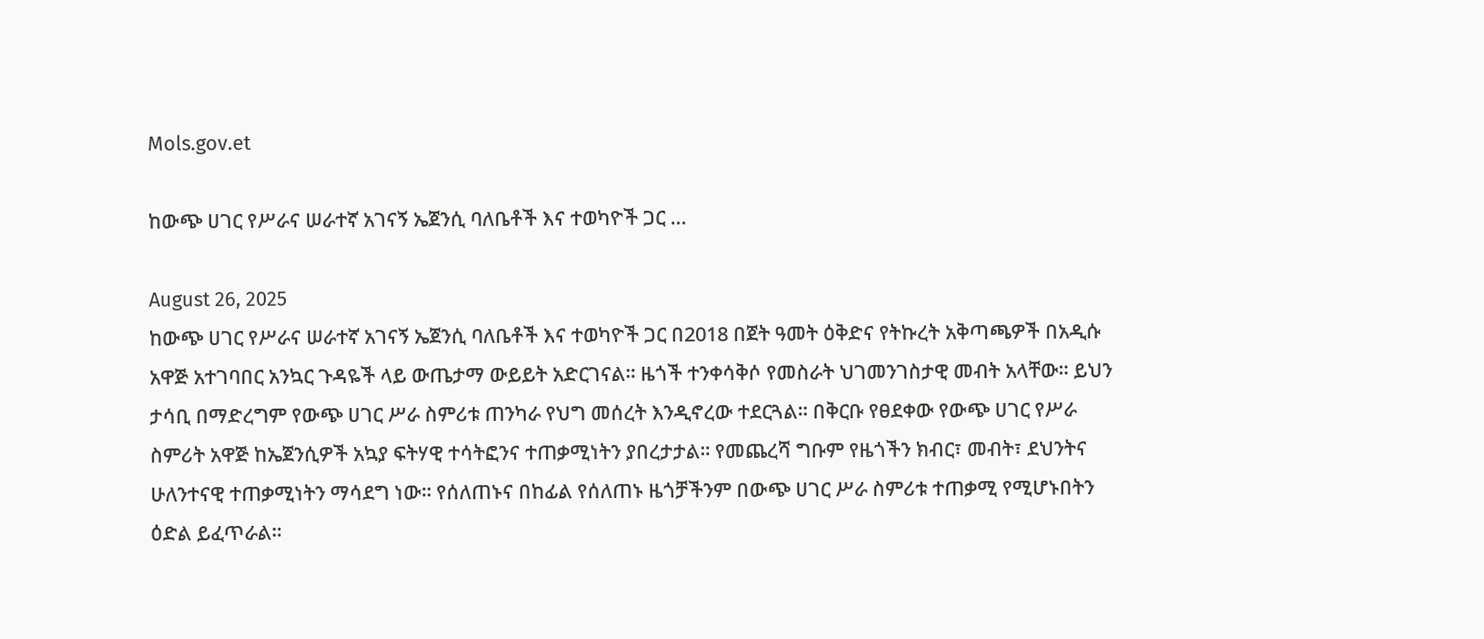Mols.gov.et

ከውጭ ሀገር የሥራና ሠራተኛ አገናኝ ኤጀንሲ ባለቤቶች እና ተወካዮች ጋር …

August 26, 2025
ከውጭ ሀገር የሥራና ሠራተኛ አገናኝ ኤጀንሲ ባለቤቶች እና ተወካዮች ጋር በ2018 በጀት ዓመት ዕቅድና የትኩረት አቅጣጫዎች በአዲሱ አዋጅ አተገባበር አንኳር ጉዳዬች ላይ ውጤታማ ውይይት አድርገናል፡፡ ዜጎች ተንቀሳቅሶ የመስራት ህገመንገስታዊ መብት አላቸው፡፡ ይህን ታሳቢ በማድረግም የውጭ ሀገር ሥራ ስምሪቱ ጠንካራ የህግ መሰረት እንዲኖረው ተደርጓል፡፡ በቅርቡ የፀደቀው የውጭ ሀገር የሥራ ስምሪት አዋጅ ከኤጀንሲዎች አኳያ ፍትሃዊ ተሳትፎንና ተጠቃሚነትን ያበረታታል፡፡ የመጨረሻ ግቡም የዜጎችን ክብር፣ መብት፣ ደህንትና ሁለንተናዊ ተጠቃሚነትን ማሳደግ ነው፡፡ የሰለጠኑና በከፊል የሰለጠኑ ዜጎቻችንም በውጭ ሀገር ሥራ ስምሪቱ ተጠቃሚ የሚሆኑበትን ዕድል ይፈጥራል፡፡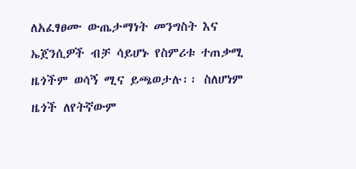ለአፈፃፀሙ ውጤታማነት መንግስት እና ኤጀንሲዎች ብቻ ሳይሆኑ የስምሪቱ ተጠቃሚ ዜጎችም ወሳኝ ሚና ይጫወታሉ፡፡ ስለሆነም ዜጎች ለየትኛውም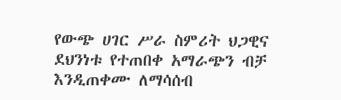የውጭ ሀገር ሥራ ስምሪት ህጋዊና ደህንነቱ የተጠበቀ አማራጭን ብቻ እንዲጠቀሙ ለማሳሰብ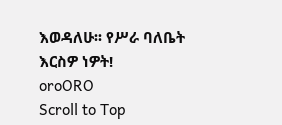እወዳለሁ፡፡ የሥራ ባለቤት እርስዎ ነዎት!
oroORO
Scroll to Top